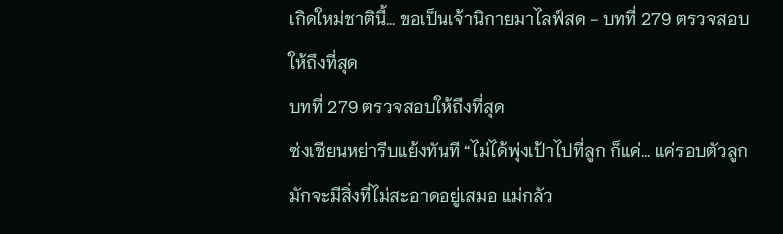เกิดใหม่ชาตินี้… ขอเป็นเจ้านิกายมาไลฟ์สด - บทที่ 279 ตรวจสอบให้ถึงที่สุด
บทที่ 279 ตรวจสอบให้ถึงที่สุด
ซ่งเชียนหย่ารีบแย้งทันที “ไม่ได้พุ่งเป้าไปที่ลูก ก็แค่… แค่รอบตัวลูกมักจะมีสิ่งที่ไม่สะอาดอยู่เสมอ แม่กลัว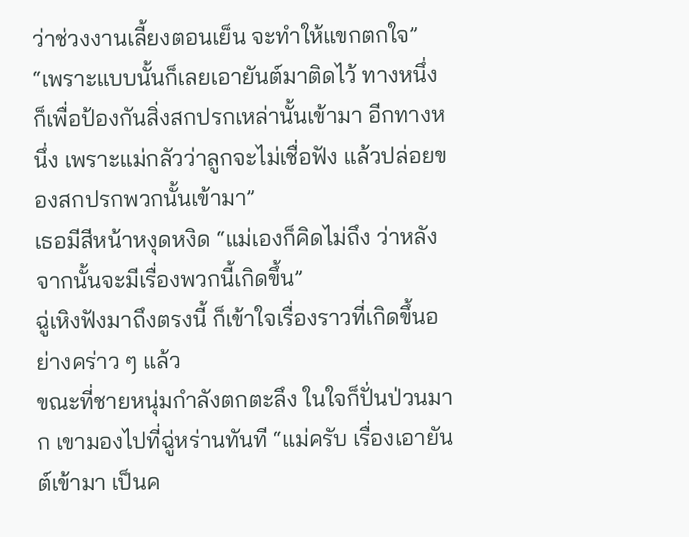ว่าช่วงงานเลี้ยงตอนเย็น จะทำให้แขกตกใจ”
“เพราะแบบนั้นก็เลยเอายันต์มาติดไว้ ทางหนึ่งก็เพื่อป้องกันสิ่งสกปรกเหล่านั้นเข้ามา อีกทางหนึ่ง เพราะแม่กลัวว่าลูกจะไม่เชื่อฟัง แล้วปล่อยของสกปรกพวกนั้นเข้ามา”
เธอมีสีหน้าหงุดหงิด “แม่เองก็คิดไม่ถึง ว่าหลังจากนั้นจะมีเรื่องพวกนี้เกิดขึ้น”
ฉู่เหิงฟังมาถึงตรงนี้ ก็เข้าใจเรื่องราวที่เกิดขึ้นอย่างคร่าว ๆ แล้ว
ขณะที่ชายหนุ่มกำลังตกตะลึง ในใจก็ปั่นป่วนมาก เขามองไปที่ฉู่หร่านทันที “แม่ครับ เรื่องเอายันต์เข้ามา เป็นค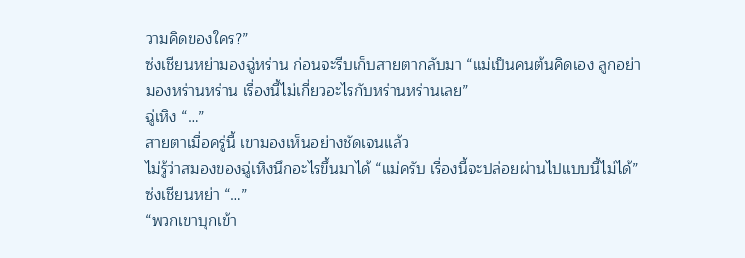วามคิดของใคร?”
ซ่งเชียนหย่ามองฉู่หร่าน ก่อนจะรีบเก็บสายตากลับมา “แม่เป็นคนต้นคิดเอง ลูกอย่ามองหร่านหร่าน เรื่องนี้ไม่เกี่ยวอะไรกับหร่านหร่านเลย”
ฉู่เหิง “…”
สายตาเมื่อครู่นี้ เขามองเห็นอย่างชัดเจนแล้ว
ไม่รู้ว่าสมองของฉู่เหิงนึกอะไรขึ้นมาได้ “แม่ครับ เรื่องนี้จะปล่อยผ่านไปแบบนี้ไม่ได้”
ซ่งเชียนหย่า “…”
“พวกเขาบุกเข้า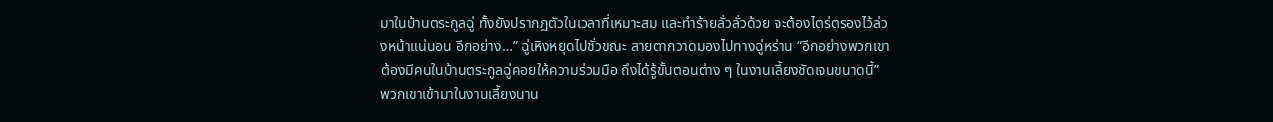มาในบ้านตระกูลฉู่ ทั้งยังปรากฏตัวในเวลาที่เหมาะสม และทำร้ายลั่วลั่วด้วย จะต้องไตร่ตรองไว้ล่วงหน้าแน่นอน อีกอย่าง…” ฉู่เหิงหยุดไปชั่วขณะ สายตากวาดมองไปทางฉู่หร่าน “อีกอย่างพวกเขาต้องมีคนในบ้านตระกูลฉู่คอยให้ความร่วมมือ ถึงได้รู้ขั้นตอนต่าง ๆ ในงานเลี้ยงชัดเจนขนาดนี้”
พวกเขาเข้ามาในงานเลี้ยงนาน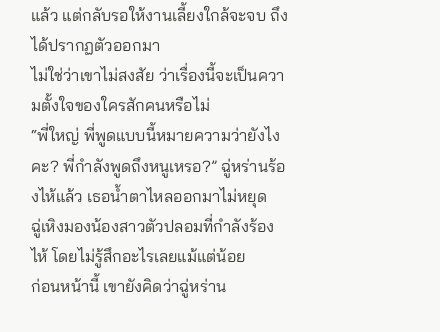แล้ว แต่กลับรอให้งานเลี้ยงใกล้จะจบ ถึงได้ปรากฏตัวออกมา
ไม่ใช่ว่าเขาไม่สงสัย ว่าเรื่องนี้จะเป็นความตั้งใจของใครสักคนหรือไม่
“พี่ใหญ่ พี่พูดแบบนี้หมายความว่ายังไงคะ? พี่กำลังพูดถึงหนูเหรอ?” ฉู่หร่านร้องไห้แล้ว เธอน้ำตาไหลออกมาไม่หยุด
ฉู่เหิงมองน้องสาวตัวปลอมที่กำลังร้องไห้ โดยไม่รู้สึกอะไรเลยแม้แต่น้อย
ก่อนหน้านี้ เขายังคิดว่าฉู่หร่าน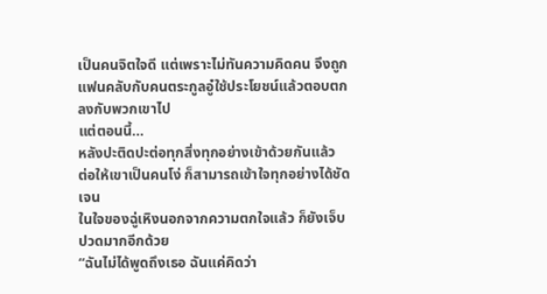เป็นคนจิตใจดี แต่เพราะไม่ทันความคิดคน จึงถูกแฟนคลับกับคนตระกูลอู๋ใช้ประโยชน์แล้วตอบตกลงกับพวกเขาไป
แต่ตอนนี้…
หลังปะติดปะต่อทุกสิ่งทุกอย่างเข้าด้วยกันแล้ว
ต่อให้เขาเป็นคนโง่ ก็สามารถเข้าใจทุกอย่างได้ชัดเจน
ในใจของฉู่เหิงนอกจากความตกใจแล้ว ก็ยังเจ็บปวดมากอีกด้วย
“ฉันไม่ได้พูดถึงเธอ ฉันแค่คิดว่า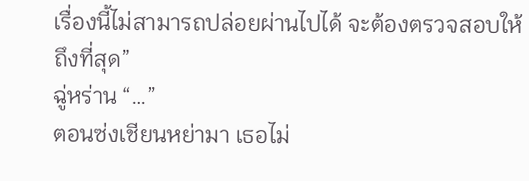เรื่องนี้ไม่สามารถปล่อยผ่านไปได้ จะต้องตรวจสอบให้ถึงที่สุด”
ฉู่หร่าน “…”
ตอนซ่งเชียนหย่ามา เธอไม่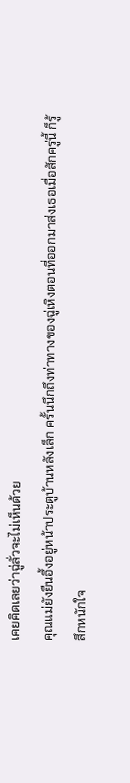เคยคิดเลยว่าฉู่ลั่วจะไม่เห็นด้วย
คุณแม่ยังยืนอึ้งอยู่หน้าประตูบ้านหลังเล็ก ครั้นนึกถึงท่าทางของฉู่เหิงตอนที่ออกมาส่งเธอเมื่อสักครู่นี้ ก็รู้สึกหนักใจ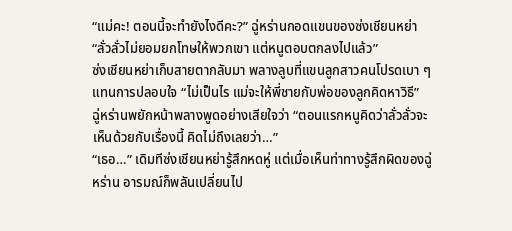“แม่คะ! ตอนนี้จะทำยังไงดีคะ?” ฉู่หร่านกอดแขนของซ่งเชียนหย่า “ลั่วลั่วไม่ยอมยกโทษให้พวกเขา แต่หนูตอบตกลงไปแล้ว”
ซ่งเชียนหย่าเก็บสายตากลับมา พลางลูบที่แขนลูกสาวคนโปรดเบา ๆ แทนการปลอบใจ “ไม่เป็นไร แม่จะให้พี่ชายกับพ่อของลูกคิดหาวิธี”
ฉู่หร่านพยักหน้าพลางพูดอย่างเสียใจว่า “ตอนแรกหนูคิดว่าลั่วลั่วจะเห็นด้วยกับเรื่องนี้ คิดไม่ถึงเลยว่า…”
“เธอ…” เดิมทีซ่งเชียนหย่ารู้สึกหดหู่ แต่เมื่อเห็นท่าทางรู้สึกผิดของฉู่หร่าน อารมณ์ก็พลันเปลี่ยนไป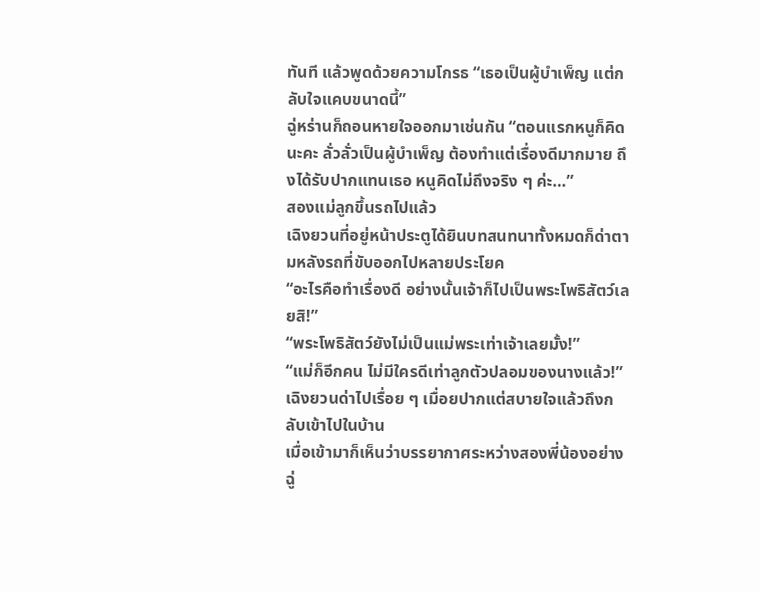ทันที แล้วพูดด้วยความโกรธ “เธอเป็นผู้บำเพ็ญ แต่กลับใจแคบขนาดนี้”
ฉู่หร่านก็ถอนหายใจออกมาเช่นกัน “ตอนแรกหนูก็คิดนะคะ ลั่วลั่วเป็นผู้บำเพ็ญ ต้องทำแต่เรื่องดีมากมาย ถึงได้รับปากแทนเธอ หนูคิดไม่ถึงจริง ๆ ค่ะ…”
สองแม่ลูกขึ้นรถไปแล้ว
เฉิงยวนที่อยู่หน้าประตูได้ยินบทสนทนาทั้งหมดก็ด่าตามหลังรถที่ขับออกไปหลายประโยค
“อะไรคือทำเรื่องดี อย่างนั้นเจ้าก็ไปเป็นพระโพธิสัตว์เลยสิ!”
“พระโพธิสัตว์ยังไม่เป็นแม่พระเท่าเจ้าเลยมั้ง!”
“แม่ก็อีกคน ไม่มีใครดีเท่าลูกตัวปลอมของนางแล้ว!”
เฉิงยวนด่าไปเรื่อย ๆ เมื่อยปากแต่สบายใจแล้วถึงกลับเข้าไปในบ้าน
เมื่อเข้ามาก็เห็นว่าบรรยากาศระหว่างสองพี่น้องอย่างฉู่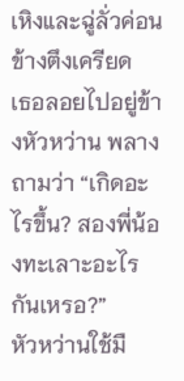เหิงและฉู่ลั่วค่อนข้างตึงเครียด
เธอลอยไปอยู่ข้างหัวหว่าน พลางถามว่า “เกิดอะไรขึ้น? สองพี่น้องทะเลาะอะไรกันเหรอ?”
หัวหว่านใช้มื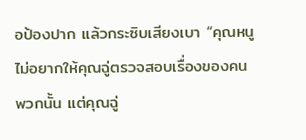อป้องปาก แล้วกระซิบเสียงเบา “คุณหนูไม่อยากให้คุณฉู่ตรวจสอบเรื่องของคนพวกนั้น แต่คุณฉู่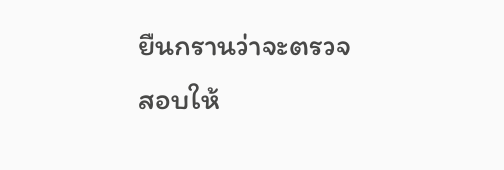ยืนกรานว่าจะตรวจสอบให้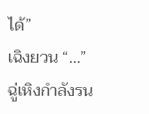ได้”
เฉิงยวน “…”
ฉู่เหิงกำลังรน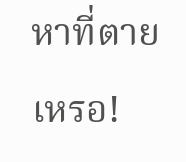หาที่ตายเหรอ!